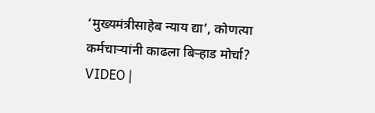‘मुख्यमंत्रीसाहेब न्याय द्या’, कोणत्या कर्मचाऱ्यांनी काढला बिऱ्हाड मोर्चा?
VIDEO |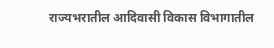राज्यभरातील आदिवासी विकास विभागातील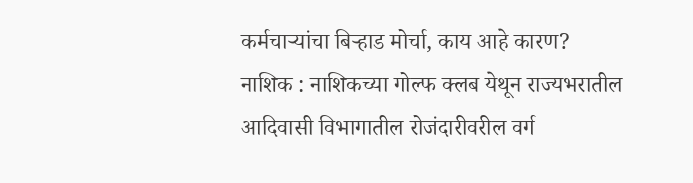कर्मचाऱ्यांचा बिऱ्हाड मोर्चा, काय आहे कारण?
नाशिक : नाशिकच्या गोल्फ क्लब येथून राज्यभरातील आदिवासी विभागातील रोजंदारीवरील वर्ग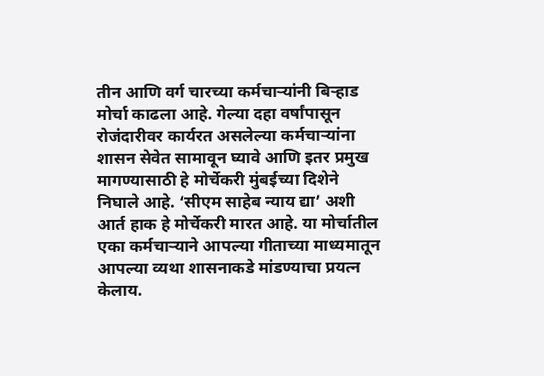तीन आणि वर्ग चारच्या कर्मचाऱ्यांनी बिऱ्हाड मोर्चा काढला आहे. गेल्या दहा वर्षांपासून रोजंदारीवर कार्यरत असलेल्या कर्मचाऱ्यांना शासन सेवेत सामावून घ्यावे आणि इतर प्रमुख मागण्यासाठी हे मोर्चेकरी मुंबईच्या दिशेने निघाले आहे. ‘सीएम साहेब न्याय द्या’ अशी आर्त हाक हे मोर्चेकरी मारत आहे. या मोर्चातील एका कर्मचाऱ्याने आपल्या गीताच्या माध्यमातून आपल्या व्यथा शासनाकडे मांडण्याचा प्रयत्न केलाय.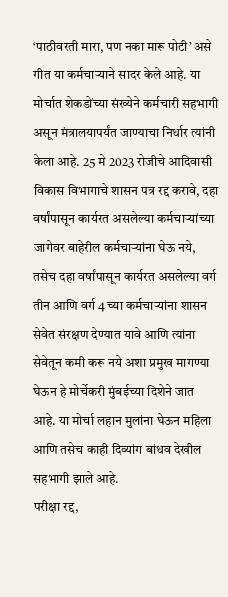‘पाठीवरती मारा, पण नका मारू पोटी’ असे गीत या कर्मचाऱ्याने सादर केले आहे. या मोर्चात शेकडोंच्या संख्येने कर्मचारी सहभागी असून मंत्रालयापर्यंत जाण्याचा निर्धार त्यांनी केला आहे. 25 मे 2023 रोजीचे आदिवासी विकास विभागाचे शासन पत्र रद्द करावे, दहा वर्षांपासून कार्यरत असलेल्या कर्मचाऱ्यांच्या जागेवर बाहेरील कर्मचाऱ्यांना घेऊ नये, तसेच दहा वर्षांपासून कार्यरत असलेल्या वर्ग तीन आणि वर्ग 4 च्या कर्मचाऱ्यांना शासन सेवेत संरक्षण देण्यात यावे आणि त्यांना सेवेतून कमी करू नये अशा प्रमुख मागण्या घेऊन हे मोर्चेकरी मुंबईच्या दिशेने जात आहे. या मोर्चा लहान मुलांना घेऊन महिला आणि तसेच काही दिव्यांग बांधव देखील सहभागी झाले आहे.
परीक्षा रद्द,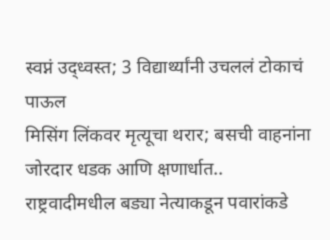स्वप्नं उद्ध्वस्त; 3 विद्यार्थ्यांनी उचललं टोकाचं पाऊल
मिसिंग लिंकवर मृत्यूचा थरार; बसची वाहनांना जोरदार धडक आणि क्षणार्धात..
राष्ट्रवादीमधील बड्या नेत्याकडून पवारांकडे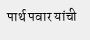पार्थ पवार यांची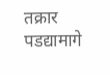तक्रार
पडद्यामागे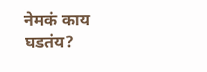नेमकं काय घडतंय?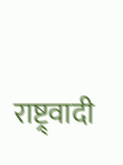राष्ट्र्वादी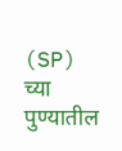(SP) च्या पुण्यातील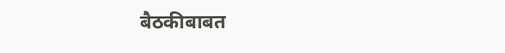बैठकीबाबत